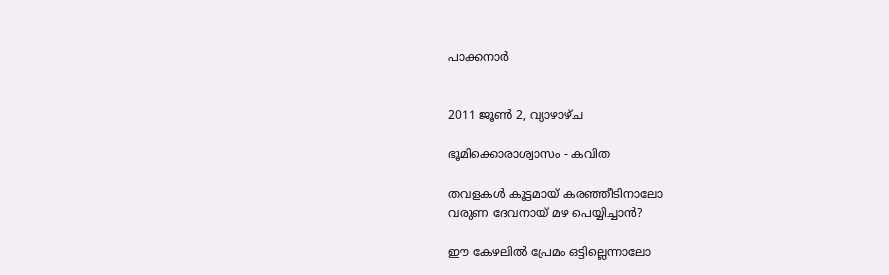പാക്കനാര്‍


2011 ജൂൺ 2, വ്യാഴാഴ്‌ച

ഭൂമിക്കൊരാശ്വാസം - കവിത

തവളകള്‍ കൂട്ടമായ് കരഞ്ഞീടിനാലോ
വരുണ ദേവനായ് മഴ പെയ്യിച്ചാന്‍?

ഈ കേഴലില്‍ പ്രേമം ഒട്ടില്ലെന്നാലോ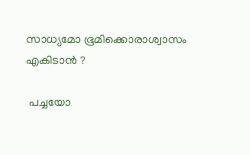സാധ്യമോ ഭൂമിക്കൊരാശ്വാസം എകിടാൻ ?

 പച്ചയോ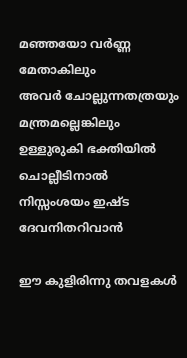മഞ്ഞയോ വർണ്ണ മേതാകിലും
അവർ ചോല്ലുന്നതത്രയും മന്ത്രമല്ലെങ്കിലും
ഉള്ളുരുകി ഭക്തിയിൽ ചൊല്ലീടിനാൽ
നിസ്സംശയം ഇഷ്ട ദേവനിതറിവാൻ

ഈ കുളിരിന്നു തവളകള്‍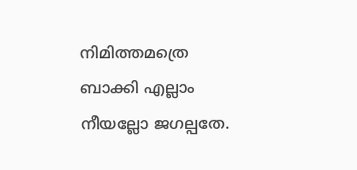നിമിത്തമത്രെ
ബാക്കി എല്ലാം നീയല്ലോ ജഗല്പതേ.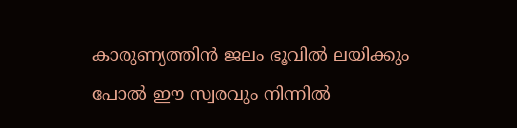കാരുണ്യത്തിന്‍ ജലം ഭൂവില്‍ ലയിക്കും
പോല്‍ ഈ സ്വരവും നിന്നില്‍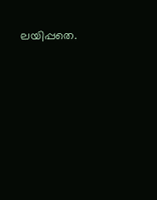ലയിപ്പതെ.